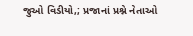જુઓ વિડીયો,; પ્રજાનાં પ્રશ્ને નેતાઓ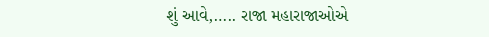શું આવે,….. રાજા મહારાજાઓએ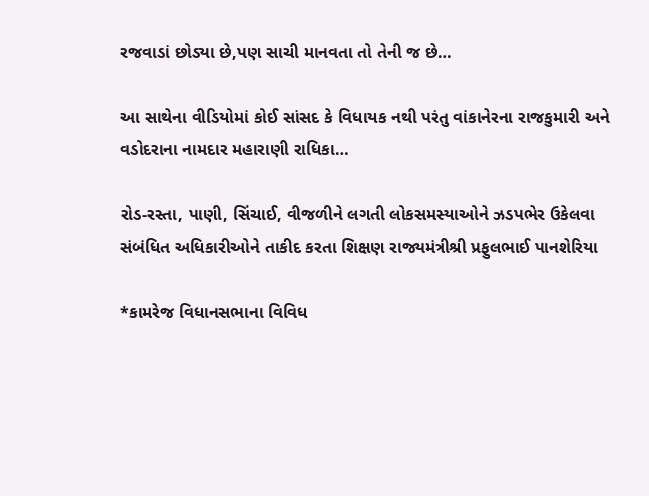રજવાડાં છોડ્યા છે,પણ સાચી માનવતા તો તેની જ છે…

આ સાથેના વીડિયોમાં કોઈ સાંસદ કે વિધાયક નથી પરંતુ વાંકાનેરના રાજકુમારી અને વડોદરાના નામદાર મહારાણી રાધિકા…

રોડ-રસ્તા, પાણી, સિંચાઈ, વીજળીને લગતી લોકસમસ્યાઓને ઝડપભેર ઉકેલવા સંબંધિત અધિકારીઓને તાકીદ કરતા શિક્ષણ રાજ્યમંત્રીશ્રી પ્રફુલભાઈ પાનશેરિયા

*કામરેજ વિધાનસભાના વિવિધ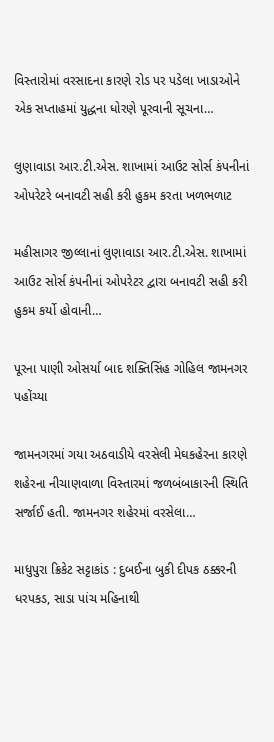વિસ્તારોમાં વરસાદના કારણે રોડ પર પડેલા ખાડાઓને એક સપ્તાહમાં યુદ્ધના ધોરણે પૂરવાની સૂચના…

લુણાવાડા આર.ટી.એસ. શાખામાં આઉટ સોર્સ કંપનીનાં ઓપરેટરે બનાવટી સહી કરી હુકમ કરતા ખળભળાટ

મહીસાગર જીલ્લાનાં લુણાવાડા આર.ટી.એસ. શાખામાં આઉટ સોર્સ કંપનીનાં ઓપરેટર દ્વારા બનાવટી સહી કરી હુકમ કર્યો હોવાની…

પૂરના પાણી ઓસર્યા બાદ શક્તિસિંહ ગોહિલ જામનગર પહોંચ્યા

જામનગરમાં ગયા અઠવાડીયે વરસેલી મેઘકહેરના કારણે શહેરના નીચાણવાળા વિસ્તારમાં જળબંબાકારની સ્થિતિ સર્જાઈ હતી. જામનગર શહેરમાં વરસેલા…

માધુપુરા ક્રિકેટ સટ્ટાકાંડ : દુબઈના બુકી દીપક ઠક્કરની ધરપકડ, સાડા પાંચ મહિનાથી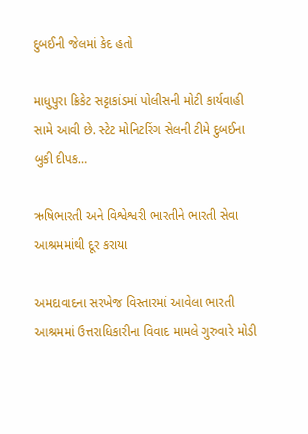દુબઈની જેલમાં કેદ હતો

માધુપુરા ક્રિકેટ સટ્ટાકાંડમાં પોલીસની મોટી કાર્યવાહી સામે આવી છે. સ્ટેટ મોનિટરિંગ સેલની ટીમે દુબઈના બુકી દીપક…

ઋષિભારતી અને વિશ્વેશ્વરી ભારતીને ભારતી સેવા આશ્રમમાંથી દૂર કરાયા

અમદાવાદના સરખેજ વિસ્તારમાં આવેલા ભારતી આશ્રમમાં ઉત્તરાધિકારીના વિવાદ મામલે ગુરુવારે મોડી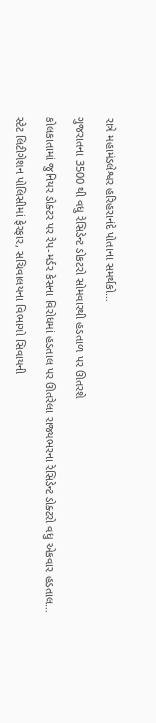રાત્રે મહામંડલેશ્વર હરિહરાનંદે પોતાના સમર્થકો…

ગુજરાતના 3500 થી વધુ રેસિડેન્ટ ડોકટરો સોમવારથી હડતાળ પર ઊતરશે

કોલકાતામાં જુનિયર ડોક્ટર પર રેપ-મર્ડર કેસના વિરોધમાં હડતાલ પર ઊતરેલા રાજ્યભરના રેસિડેન્ટ ડોક્ટરો વધુ એકવાર હડતાલ…

સ્ટેટ લિટીગેશન પોલિસીમાં ફેરફાર, સચિવાલયના વિભાગો સિવાયની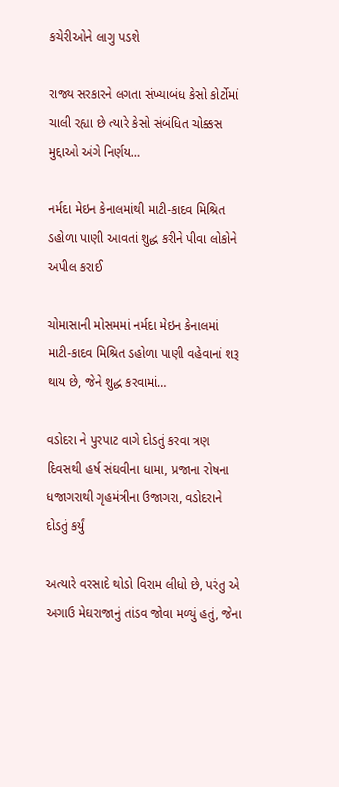કચેરીઓને લાગુ પડશે

રાજ્ય સરકારને લગતા સંખ્યાબંધ કેસો કોર્ટોમાં ચાલી રહ્યા છે ત્યારે કેસો સંબંધિત ચોક્કસ મુદ્દાઓ અંગે નિર્ણય…

નર્મદા મેઇન કેનાલમાંથી માટી-કાદવ મિશ્રિત ડહોળા પાણી આવતાં શુદ્ધ કરીને પીવા લોકોને અપીલ કરાઈ

ચોમાસાની મોસમમાં નર્મદા મેઇન કેનાલમાં માટી-કાદવ મિશ્રિત ડહોળા પાણી વહેવાનાં શરૂ થાય છે, જેને શુદ્ધ કરવામાં…

વડોદરા ને પુરપાટ વાગે દોડતું કરવા ત્રણ દિવસથી હર્ષ સંઘવીના ધામા, પ્રજાના રોષના ધજાગરાથી ગૃહમંત્રીના ઉજાગરા, વડોદરાને દોડતું કર્યું

અત્યારે વરસાદે થોડો વિરામ લીધો છે, પરંતુ એ અગાઉ મેઘરાજાનું તાંડવ જોવા મળ્યું હતું, જેના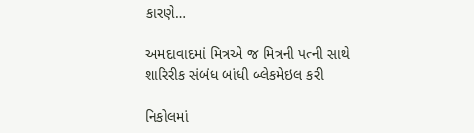કારણે…

અમદાવાદમાં મિત્રએ જ મિત્રની પત્ની સાથે શારિરીક સંબંધ બાંધી બ્લેકમેઇલ કરી

નિકોલમાં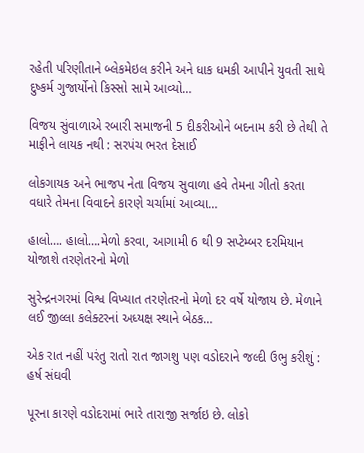રહેતી પરિણીતાને બ્લેકમેઇલ કરીને અને ધાક ધમકી આપીને યુવતી સાથે દુષ્કર્મ ગુજાર્યોનો કિસ્સો સામે આવ્યો…

વિજય સુંવાળાએ રબારી સમાજની 5 દીકરીઓને બદનામ કરી છે તેથી તે માફીને લાયક નથી : સરપંચ ભરત દેસાઈ

લોકગાયક અને ભાજપ નેતા વિજય સુવાળા હવે તેમના ગીતો કરતા વધારે તેમના વિવાદને કારણે ચર્ચામાં આવ્યા…

હાલો…. હાલો….મેળો કરવા, આગામી 6 થી 9 સપ્ટેમ્બર દરમિયાન યોજાશે તરણેતરનો મેળો

સુરેન્દ્રનગરમાં વિશ્વ વિખ્યાત તરણેતરનો મેળો દર વર્ષે યોજાય છે. મેળાને લઈ જીલ્લા કલેક્ટરનાં અધ્યક્ષ સ્થાને બેઠક…

એક રાત નહીં પરંતુ રાતો રાત જાગશુ પણ વડોદરાને જલ્દી ઉભુ કરીશું : હર્ષ સંઘવી

પૂરના કારણે વડોદરામાં ભારે તારાજી સર્જાઇ છે. લોકો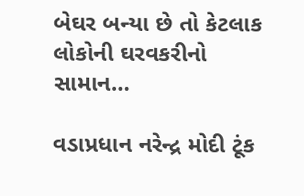બેઘર બન્યા છે તો કેટલાક લોકોની ઘરવકરીનો સામાન…

વડાપ્રધાન નરેન્દ્ર મોદી ટૂંક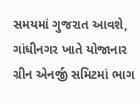સમયમાં ગુજરાત આવશે, ગાંધીનગર ખાતે યોજાનાર ગ્રીન એનર્જી સમિટમાં ભાગ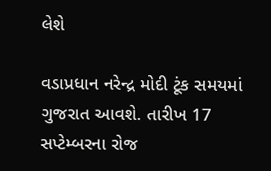લેશે

વડાપ્રધાન નરેન્દ્ર મોદી ટૂંક સમયમાં ગુજરાત આવશે. તારીખ 17 સપ્ટેમ્બરના રોજ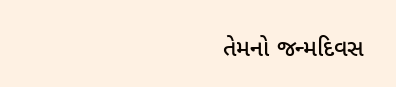તેમનો જન્મદિવસ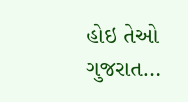હોઇ તેઓ ગુજરાત…